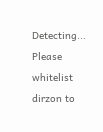Detecting...
Please whitelist dirzon to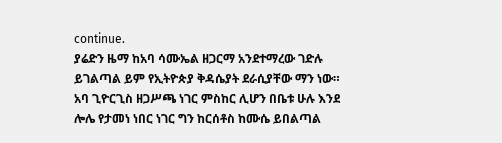continue.
ያሬድን ዜማ ከአባ ሳሙኤል ዘጋርማ አንደተማረው ገድሉ ይገልጣል ይም የኢትዮጵያ ቅዳሴያት ደራሲያቸው ማን ነው። አባ ጊዮርጊስ ዘጋሥጫ ነገር ምስከር ሊሆን በቤቱ ሁሉ እንደ ሎሌ የታመነ ነበር ነገር ግን ከርሰቶስ ከሙሴ ይበልጣል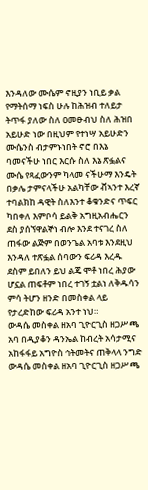እንዳለው ሙሴም ኖዚያን ነቢይ ቃል የማትሰማ ነፍስ ሁሉ ከሕዝብ ተለይታ ትጥፋ ያለው ስለ ዐመፁብህ ስለ ሕዝበ አይሁድ ነው በዚህም የተነሣ አይሁድን ሙሴንስ ብታምኑነበት ኖሮ በእኔ ባመናችሁ ነበር እርሱ ስለ እኔ ጽፏልና ሙሴ የጻፈውንም ካላመ ናችሁማ እንዴት በቃሌ ታምናላችሁ አልካቸው ቭኣንተ እረኛ ተባልክከ ዳዊት ስለእንተ ቆቁንድና ጥፍር ካበቀለ እምቦሳ ይልቅ አግዚአብሔርን ደስ ያሰኘዋልኞነ ብሎ እንደ ተናገረ ስለ ጠፋው ልጅም በወንጌል አባቱ እንደዚህ እንዳለ ተጽፏል ሰባውን ፍሪዳ እረዱ ደስም ይበለን ይህ ልጄ ሞቶ ነበረ ሕያው ሆኗል ጠፍቶም ነበረ ተገኝ ቷልነ ለቅዱሳን ምሳ ትሆን ዘንድ በመስቀል ላይ የታረድከው ፍሪዳ አንተ ነህ።
ውዳሴ መስቀል ዘአባ ጊዮርጊስ ዘጋሥጫ አባ በዲያቆን ዳንኤል ከብረት አሳታሚና አከፋፋይ አግዮስ ኅትመትና ጠቅላላ ንግድ ውዳሴ መስቀል ዘአባ ጊዮርጊስ ዘጋሥጫ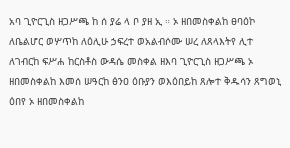አባ ጊዮርጊስ ዘጋሥጫ ከ ሰ ያሬ ላ ቦ ያዘ ኢ ። ኦ ዘበመስቀልከ ፀባዕኮ ለቤልሆር ወሦጥከ ለዕሊሁ ኃፍረተ ወአልብሶሙ ሠረ ለጸላእትየ ሊተ ለገብርከ ፍሥሐ ከርስቶስ ውዳሴ መስቀል ዘእባ ጊዮርጊስ ዘጋሥጫ ኦ ዘበመስቀልከ እመሰ ሠዓርከ ፅንዐ ዕቡያን ወእዕበይከ ጸሎተ ቅዱሳን ጸግወኒ ዕበየ ኦ ዘበመስቀልከ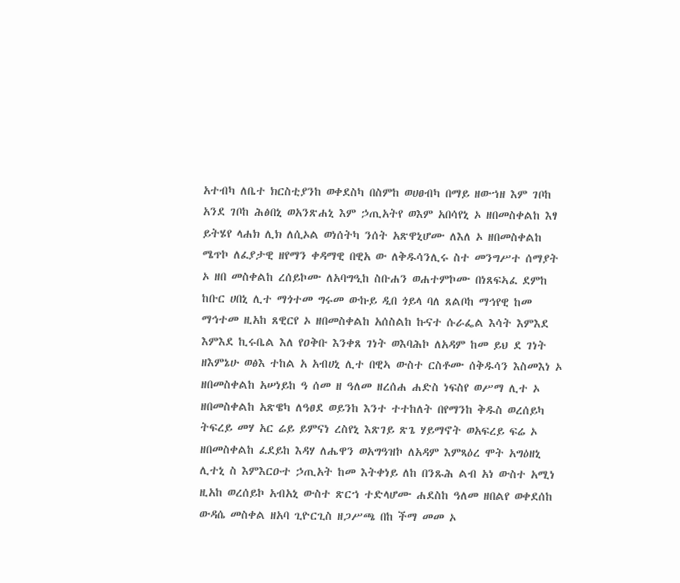አተብካ ለቤተ ክርስቲያንከ ወቀደስካ በስምከ ወሀፀብካ በማይ ዘውኀዘ እም ገቦከ አንደ ገቦከ ሕፅበኒ ወአንጽሐኒ እም ኃጢአትየ ወእም አበሳየኒ ኦ ዘበመስቀልከ እፃ ይትሄየ ላሐክ ሊክ ለሲኦል ወነሰትካ ንሰት አጽዋኒሆሙ ለእለ ኦ ዘበመስቀልከ ሜጥኮ ለፈያታዊ ዘየማን ቀዳማዊ በዊአ ው ለቅዱሳንሊሩ ስተ መንግሥተ ሰማያት ኦ ዘበ መስቀልከ ረሰይኮሙ ለአባግዒከ ስቡሐን ወሐተምኮሙ በነጸፍኣፈ ደምከ ከቡር ሀበኒ ሊተ ማጎተመ ግሩመ ውኩይ ዲበ ጎይላ ባለ ጸልቦከ ማኅየዊ ከመ ማኅተመ ዚአከ ጸዊርየ ኦ ዘበመስቀልከ አሰስልከ ኩናተ ሱራፌል እሳት እምእደ እምእደ ኪሩቤል እለ የዐቅቡ እንቀጸ ገነት ወእባሕኮ ለአዳም ከመ ይህ ደ ገነት ዘእምኔሁ ወፅእ ተከል አ አብሀኒ ሊተ በዊኣ ውስተ ርስቶሙ ሰቅዱሳን እስመእነ ኦ ዘበመስቀልከ አሠነይከ ዓ ሰመ ዘ ዓለመ ዘረሰሐ ሐድስ ነፍስየ ወሥማ ሊተ ኦ ዘበመስቀልከ አጽዌካ ለዓፀደ ወይንከ እንተ ተተከለት በየማንከ ቅዱስ ወረሰይካ ትፍረይ መሃ አር ሬይ ይምናነ ረስየኒ እጽገይ ጽጌ ሃይማኖት ወአፍረይ ፍሬ ኦ ዘበመስቀልከ ፈደይከ እዳሃ ለሔዋን ወአግዓዝኮ ለአዳም እምጻዕረ ሞት አግዕዘኒ ሊተኒ ስ እምእርዑተ ኃጢአት ከመ እትቀነይ ለከ በንጹሕ ልብ አነ ውስተ አሚነ ዚአከ ወረሰይኮ አብአኒ ውስተ ጽርኀ ተድላሆሙ ሐደስከ ዓለመ ዘበልየ ወቀደሰከ ውዳሴ መስቀል ዘአባ ጊዮርጊስ ዘጋሥጫ በከ ችማ መመ ኦ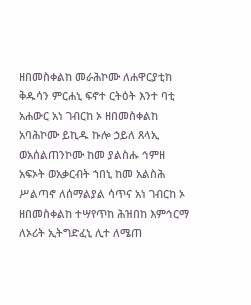ዘበመስቀልከ መራሕኮሙ ለሐዋርያቲከ ቅዱሳን ምርሐኒ ፍኖተ ርትዕት እንተ ባቲ አሐውር አነ ገብርከ ኦ ዘበመስቀልከ አባሕኮሙ ይኪዱ ኩሎ ኃይለ ጸላኢ ወአሰልጠንኮሙ ከመ ያልስሑ ኅምዘ አፍኦት ወአቃርብት ኀበኒ ከመ አልስሕ ሥልጣኖ ለሰማልያል ሳጥና አነ ገብርከ ኦ ዘበመስቀልከ ተሣየጥከ ሕዝበከ እምኅርማ ለኦሪት ኢትግድፈኒ ሊተ ለሜጠ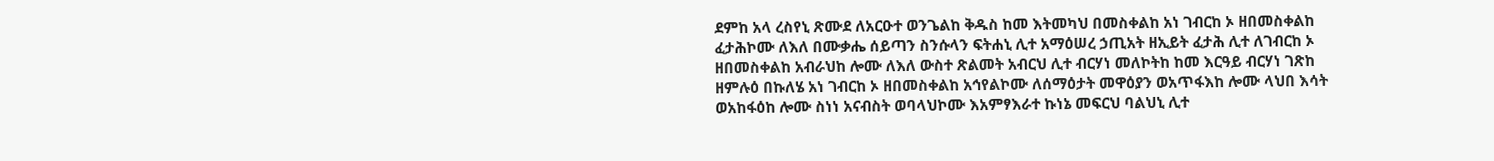ደምከ አላ ረስየኒ ጽሙደ ለአርዑተ ወንጌልከ ቅዱስ ከመ እትመካህ በመስቀልከ አነ ገብርከ ኦ ዘበመስቀልከ ፈታሕኮሙ ለእለ በሙቃሔ ሰይጣን ስንሱላን ፍትሐኒ ሊተ አማዕሠረ ኃጢአት ዘኢይት ፈታሕ ሊተ ለገብርከ ኦ ዘበመስቀልከ አብራህከ ሎሙ ለእለ ውስተ ጽልመት አብርህ ሊተ ብርሃነ መለኮትከ ከመ እርዓይ ብርሃነ ገጽከ ዘምሉዕ በኩለሄ አነ ገብርከ ኦ ዘበመስቀልከ አኅየልኮሙ ለሰማዕታት መዋዕያን ወአጥፋእከ ሎሙ ላህበ እሳት ወአከፋዕከ ሎሙ ስነነ አናብስት ወባላህኮሙ እአምፃእራተ ኩነኔ መፍርህ ባልህኒ ሊተ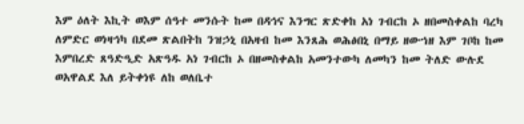እም ዕለት እኪት ወእም ሰዓተ መንሱት ከመ በዳኅና እንግር ጽድቀከ አነ ገብርከ ኦ ዘበመስቀልከ ባረካ ለምድር ወነዛኅካ በደመ ጽልበትከ ንዝኃኒ በአዛብ ከመ እንጸሕ ወሕፅበኒ በማይ ዘውኀዘ እም ገቦከ ከመ እምበረድ ጸዓድዒድ አጽዓዱ አነ ገብርከ ኦ በዘመስቀልከ አመንተውካ ለመካን ከመ ትለድ ውሉደ ወአዋልደ እለ ይትቀነዩ ለከ ወለቤተ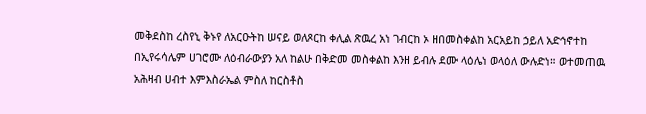መቅደስከ ረስየኒ ቅኑየ ለአርዑትከ ሠናይ ወለጾርከ ቀሊል ጽዉረ አነ ገብርከ ኦ ዘበመስቀልከ አርአይከ ኃይለ አድኅኖተከ በኢየሩሳሌም ሀገሮሙ ለዕብራውያን አለ ከልሁ በቅድመ መስቀልከ እንዘ ይብሉ ደሙ ላዕሌነ ወላዕለ ውሉድነ። ወተመጠዉ አሕዛብ ሀብተ እምእስራኤል ምስለ ከርስቶስ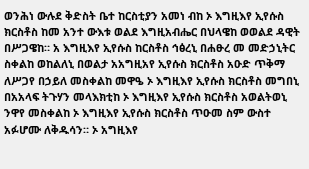ወንሕነ ውሉደ ቅድስት ቤተ ከርስቲያን አመነ ብከ ኦ እግዚእየ ኢየሱስ ክርስቶስ ከመ አንተ ውእቱ ወልደ እግዚአብሔር በህላዌከ ወወልደ ዳዊት በሥጋዌከ። አ እግዚእየ ኢየሱስ ከርስቶስ ኅፅረኒ በሐፁረ መ መድኃኒትር ስቀልከ ወከልለኒ በወልታ አአግዚአየ ኢየሱስ ክርስቶስ አዑድ ጥቅማ ለሥጋየ በኃይለ መስቀልከ መዋዔ ኦ እግዚእየ ኢየሱስ ክርስቶስ መግበኒ በአአላፍ ትጉሃን መላእክቲከ ኦ እግዚእየ ኢየሱስ ክርስቶስ አወልትወኒ ንዋየ መስቀልከ ኦ እግዚእየ ኢየሱስ ክርስቶስ ጥዑመ ስም ውስተ አፉሆሙ ለቅዱሳን። ኦ አግዚእየ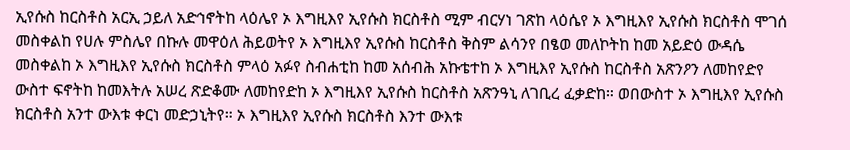ኢየሱስ ከርስቶስ አርኢ ኃይለ አድኅኖትከ ላዕሌየ ኦ እግዚእየ ኢየሱስ ክርስቶስ ሚም ብርሃነ ገጽከ ላዕሴየ ኦ እግዚእየ ኢየሱስ ክርስቶስ ሞገሰ መስቀልከ የሀሉ ምስሌየ በኩሉ መዋዕለ ሕይወትየ ኦ እግዚእየ ኢየሱስ ከርስቶስ ቅስም ልሳንየ በፄወ መለኮትከ ከመ አይድዕ ውዳሴ መስቀልከ ኦ እግዚእየ ኢየሱስ ክርስቶስ ምላዕ አፉየ ስብሐቲከ ከመ አሰብሕ አኩቴተከ ኦ እግዚእየ ኢየሱስ ከርስቶስ አጽንዖን ለመከየድየ ውስተ ፍኖትከ ከመእትሉ አሠረ ጽድቆሙ ለመከየድከ ኦ እግዚእየ ኢየሱስ ከርስቶስ አጽንዓኒ ለገቢረ ፈቃድከ። ወበውስተ ኦ እግዚእየ ኢየሱስ ክርስቶስ አንተ ውእቱ ቀርነ መድኃኒትየ። ኦ እግዚእየ ኢየሱስ ክርስቶስ እንተ ውእቱ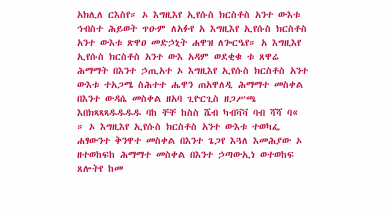አክሊለ ርእስየ። ኦ እግዚእየ ኢየሱስ ክርስቶስ አንተ ውእቱ ኅብስተ ሕይወት ጥዑም ለአፉየ አ እግዚእየ ኢየሱስ ክርስቶስ አንተ ውእቱ ጽዋዐ መድኃኒት ሐዋዝ ለጐርዔየ። አ እግዚእየ ኢየሱስ ክርስቶስ አንተ ውእ አዳም ወደቂቁ ቱ ጸዋሬ ሕማማት በእንተ ኃጢአተ ኦ እግዚእየ ኢየሱስ ክርስቶስ አንተ ውእቱ ተአጋሜ ስሕተተ ሔዋን ጠአዋለዲ ሕማማተ መስቀል በእንተ ውዳሴ መስቀል ዘአባ ጊዮርጊስ ዘጋሥጫ እበክጻጻጻዱዱዱዱ ባከ ቸቸ ከስስ ሼብ ካብቫቫ ባብ ሻሻ ባ« ። ኦ እግዚእየ ኢየሱስ ክርስቶስ አንተ ውእቱ ተወካፌ ሐፃውንተ ቅንዋተ መስቀል በእንተ ጌጋየ እጓለ እመሕያው ኦ ዘተወከፍከ ሕማማተ መስቀል በእንተ ኃጣውኢነ ወተወከፍ ጸሎትየ ከመ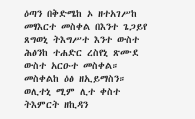ዕጣን በቅድሜከ ኦ ዘተአገሥከ መፃእርተ መስቀል በእንተ ጌጋይየ ጸግወኒ ትእግሥተ እንተ ውስተ ሕፅንከ ተሐድር ረስየኒ ጽሙደ ውስተ አርዑተ መስቀል። መስቀልከ ዕፅ ዘኢይማስን። ወሊተኒ ሚም ሊተ ቀስተ ትእምርት ዘኪዳን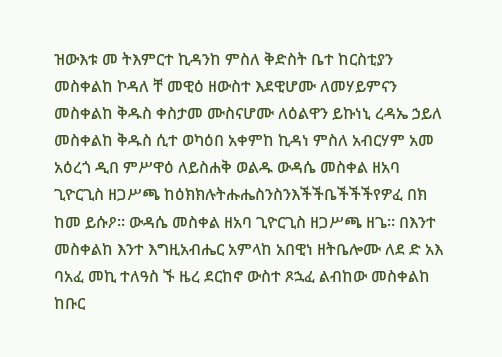ዝውእቱ መ ትእምርተ ኪዳንከ ምስለ ቅድስት ቤተ ከርስቲያን መስቀልከ ኮዳለ ቸ መዊዕ ዘውስተ እደዊሆሙ ለመሃይምናን መስቀልከ ቅዱስ ቀስታመ ሙስናሆሙ ለዕልዋን ይኩነኒ ረዳኤ ኃይለ መስቀልከ ቅዱስ ሲተ ወካዕበ አቀምከ ኪዳነ ምስለ አብርሃም አመ አዕረጎ ዲበ ምሥዋዕ ለይስሐቅ ወልዱ ውዳሴ መስቀል ዘአባ ጊዮርጊስ ዘጋሥጫ ከዕክክሉትሑሔስንስንእችችቤችችችየዎፈ በክ ከመ ይሱዖ። ውዳሴ መስቀል ዘአባ ጊዮርጊስ ዘጋሥጫ ዘጌ። በእንተ መስቀልከ እንተ እግዚአብሔር አምላከ አበዊነ ዘትቤሎሙ ለደ ድ አእ ባአፈ መኪ ተለዓስ ኙ ዜረ ደርከኖ ውስተ ጾኋፈ ልብከው መስቀልከ ከቡር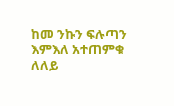ከመ ንኩን ፍሉጣን እምእለ አተጠምቁ ለለይ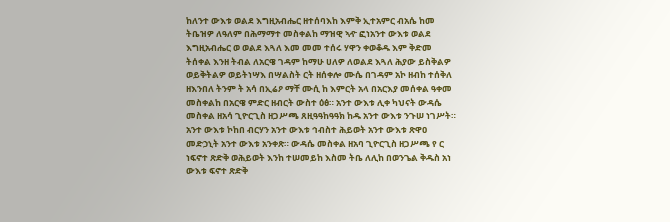ከለንተ ውእቱ ወልደ እግዚአብሔር ዘተሰባእከ እምቅ ኢተአምር ብአሴ ከመ ትቤዝዎ ለዓለም በሕማማተ መስቀልከ ማዝዊ ኣዯ ፎነአንተ ውእቱ ወልደ እግዚአብሔር ወ ወልደ እጓለ እመ መመ ተሰሩ ሃዋን ቀወቆዱ እም ቅድመ ትሰቀል እንዘ ትብል ለአርዌ ገዳም ከማሁ ሀለዎ ለወልደ እጓለ ሕያው ይስቅልዎ ወይቅትልዎ ወይትነሣእ በሣልስት ርት ዘሰቀሎ ሙሴ በገዳም አኮ ዘብከ ተሰቅለ ዘእንበለ ትንም ት አሳ በኢሬዖ ማቸ ሙሲ ከ እምርት አላ በአርእያ መሰቀል ዓቀመ መስቀልከ በአርዌ ምድር ዘብርት ውስተ ዕፅ። አንተ ውእቱ ሊቀ ካህናት ውዳሴ መስቀል ዘአሳ ጊዮርጊስ ዘጋሥጫ ጸዚዓዓከዓዓክ ከዱ አንተ ውእቱ ንጉሠ ነገሥት። አንተ ውእቱ ኮከበ ብርሃን አንተ ውእቱ ኅብስተ ሕይወት አንተ ውእቱ ጽዋዐ መድኃኒት አንተ ውእቱ አንቀጽ። ውዳሴ መስቀል ዘአባ ጊዮርጊስ ዘጋሥጫ የ ር ነፍኖተ ጽድቅ ወሕይወት እንከ ተሠመይከ እስመ ትቤ ለሊከ በወንጌል ቅዱስ አነ ውእቱ ፍኖተ ጽድቅ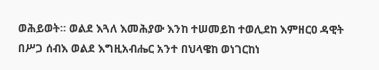ወሕይወት። ወልደ እጓለ እመሕያው እንከ ተሠመይከ ተወሊደከ እምዘርዐ ዳዊት በሥጋ ሰብእ ወልደ እግዚአብሔር አንተ በህላዌከ ወነገርከነ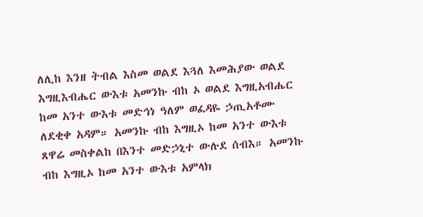ለሊከ እንዘ ትብል እስመ ወልደ እጓለ እመሕያው ወልደ እግዚእብሔር ውእቱ አመንኩ ብከ ኦ ወልደ እግዚአብሔር ከመ አንተ ውእቱ መድኅነ ዓለም ወፈዳዬ ኃጢአቶሙ ለደቂቀ አዳም። አመንኩ ብከ እግዚኦ ከመ አንተ ውእቱ ጸዋሬ መስቀልከ በእንተ መድኃኒተ ውሉደ ሰብእ። አመንኩ ብከ እግዚኦ ከመ አንተ ውእቱ አምላክ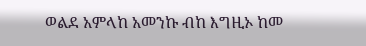ወልደ አምላከ አመንኩ ብከ እግዚኦ ከመ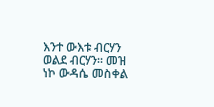እንተ ውእቱ ብርሃን ወልደ ብርሃን። መዝ ነኮ ውዳሴ መስቀል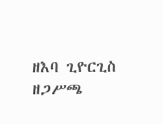ዘእባ ጊዮርጊስ ዘጋሥጫ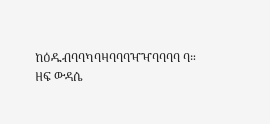ከዕዱብባባካባዛባባባዣዣባባባባ ባ። ዘፍ ውዳሴ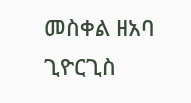መስቀል ዘአባ ጊዮርጊስ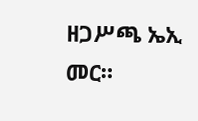ዘጋሥጫ ኤኢ መር።